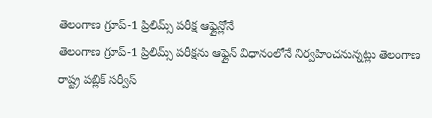తెలంగాణ గ్రూప్-1 ప్రిలిమ్స్ పరీక్ష ఆఫ్లైన్లోనే
తెలంగాణ గ్రూప్-1 ప్రిలిమ్స్ పరీక్షను ఆఫ్లైన్ విధానంలోనే నిర్వహించనున్నట్లు తెలంగాణ రాష్ట్ర పబ్లిక్ సర్వీస్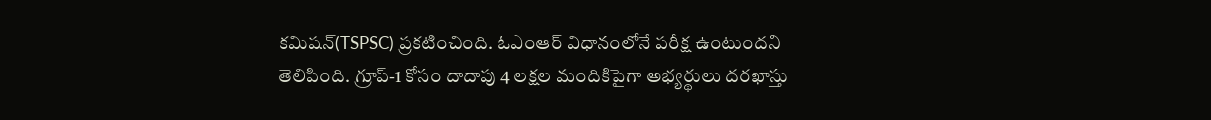కమిషన్(TSPSC) ప్రకటించింది. ఓఎంఆర్ విధానంలోనే పరీక్ష ఉంటుందని తెలిపింది. గ్రూప్-1 కోసం దాదాపు 4 లక్షల మందికిపైగా అభ్యర్థులు దరఖాస్తు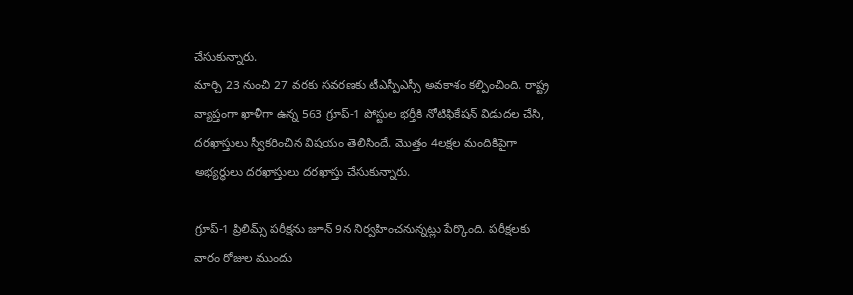చేసుకున్నారు.
మార్చి 23 నుంచి 27 వరకు సవరణకు టీఎస్పీఎస్సీ అవకాశం కల్పించింది. రాష్ట్ర వ్యాప్తంగా ఖాళీగా ఉన్న 563 గ్రూప్-1 పోస్టుల భర్తీకి నోటిఫికేషన్ విడుదల చేసి, దరఖాస్తులు స్వీకరించిన విషయం తెలిసిందే. మొత్తం 4లక్షల మందికిపైగా అభ్యర్థులు దరఖాస్తులు దరఖాస్తు చేసుకున్నారు.

గ్రూప్-1 ప్రిలిమ్స్ పరీక్షను జూన్ 9న నిర్వహించనున్నట్లు పేర్కొంది. పరీక్షలకు వారం రోజుల ముందు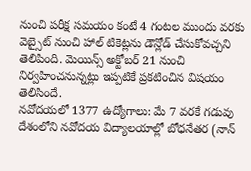నుంచి పరీక్ష సమయం కంటే 4 గంటల ముందు వరకు వెబ్సైట్ నుంచి హాల్ టికెట్లను డౌన్లోడ్ చేసుకోవచ్చని తెలిపింది. మెయిన్స్ అక్టోబర్ 21 నుంచి నిర్వహించనున్నట్లు ఇప్పటికే ప్రకటించిన విషయం తెలిసిందే.
నవోదయలో 1377 ఉద్యోగాలు: మే 7 వరకే గడువు
దేశంలోని నవోదయ విద్యాలయాల్లో బోధనేతర (నాన్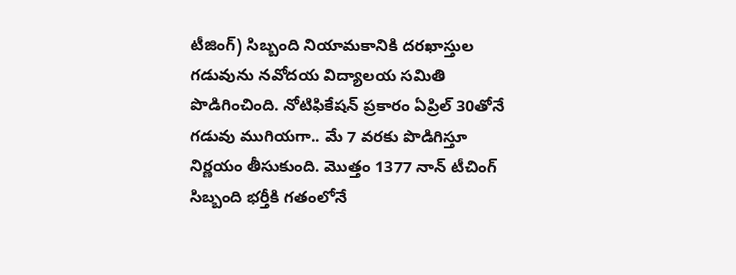టీజింగ్) సిబ్బంది నియామకానికి దరఖాస్తుల గడువును నవోదయ విద్యాలయ సమితి పొడిగించింది. నోటిఫికేషన్ ప్రకారం ఏప్రిల్ 30తోనే గడువు ముగియగా.. మే 7 వరకు పొడిగిస్తూ నిర్ణయం తీసుకుంది. మొత్తం 1377 నాన్ టీచింగ్ సిబ్బంది భర్తీకి గతంలోనే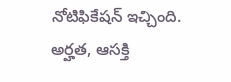నోటిఫికేషన్ ఇచ్చింది. అర్హత, ఆసక్తి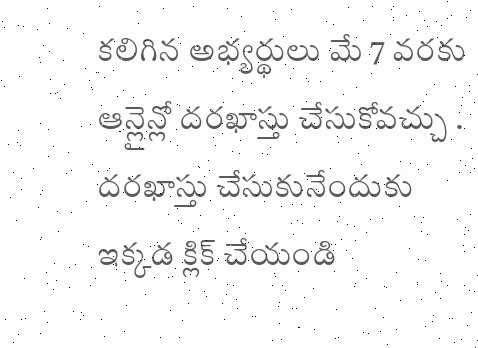కలిగిన అభ్యర్థులు మే 7 వరకు ఆన్లైన్లో దరఖాస్తు చేసుకోవచ్చు .
దరఖాస్తు చేసుకునేందుకు ఇక్కడ క్లిక్ చేయండి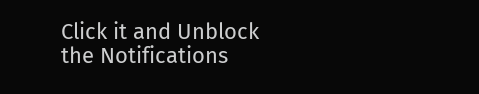Click it and Unblock the Notifications